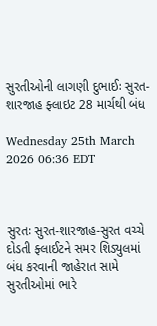સુરતીઓની લાગણી દુભાઈઃ સુરત-શારજાહ ફ્લાઇટ 28 માર્ચથી બંધ

Wednesday 25th March 2026 06:36 EDT



સુરતઃ સુરત-શારજાહ-સુરત વચ્ચે દોડતી ફ્લાઈટને સમર શિડ્યુલમાં બંધ કરવાની જાહેરાત સામે સુરતીઓમાં ભારે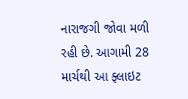નારાજગી જોવા મળી રહી છે. આગામી 28 માર્ચથી આ ફ્લાઇટ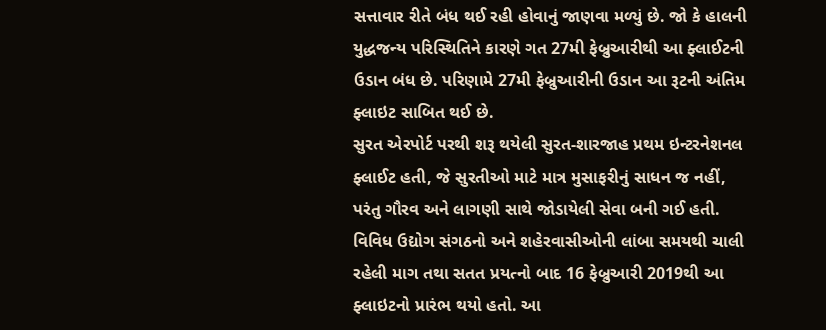સત્તાવાર રીતે બંધ થઈ રહી હોવાનું જાણવા મળ્યું છે. જો કે હાલની યુદ્ધજન્ય પરિસ્થિતિને કારણે ગત 27મી ફેબ્રુઆરીથી આ ફ્લાઈટની ઉડાન બંધ છે. પરિણામે 27મી ફેબ્રુઆરીની ઉડાન આ રૂટની અંતિમ ફ્લાઇટ સાબિત થઈ છે.
સુરત એરપોર્ટ પરથી શરૂ થયેલી સુરત-શારજાહ પ્રથમ ઇન્ટરનેશનલ ફ્લાઈટ હતી, જે સુરતીઓ માટે માત્ર મુસાફરીનું સાધન જ નહીં, પરંતુ ગૌરવ અને લાગણી સાથે જોડાયેલી સેવા બની ગઈ હતી. વિવિધ ઉદ્યોગ સંગઠનો અને શહેરવાસીઓની લાંબા સમયથી ચાલી રહેલી માગ તથા સતત પ્રયત્નો બાદ 16 ફેબ્રુઆરી 2019થી આ ફ્લાઇટનો પ્રારંભ થયો હતો. આ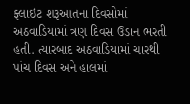ફ્લાઇટ શરૂઆતના દિવસોમાં અઠવાડિયામાં ત્રણ દિવસ ઉડાન ભરતી હતી. ત્યારબાદ અઠવાડિયામાં ચારથી પાંચ દિવસ અને હાલમાં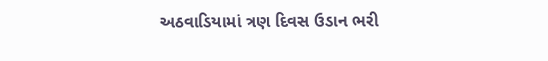અઠવાડિયામાં ત્રણ દિવસ ઉડાન ભરી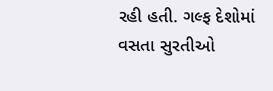રહી હતી. ગલ્ફ દેશોમાં વસતા સુરતીઓ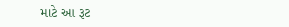માટે આ રૂટ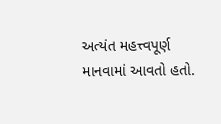અત્યંત મહત્ત્વપૂર્ણ માનવામાં આવતો હતો.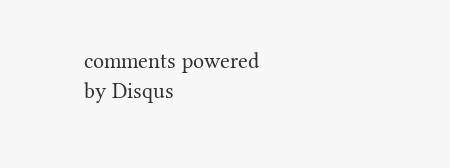comments powered by Disqus